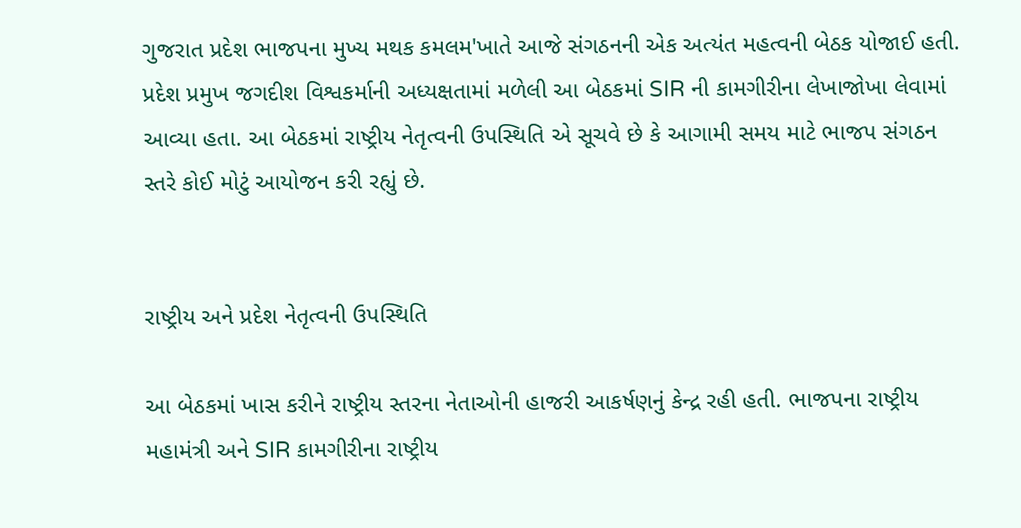ગુજરાત પ્રદેશ ભાજપના મુખ્ય મથક કમલમ'ખાતે આજે સંગઠનની એક અત્યંત મહત્વની બેઠક યોજાઈ હતી. પ્રદેશ પ્રમુખ જગદીશ વિશ્વકર્માની અધ્યક્ષતામાં મળેલી આ બેઠકમાં SIR ની કામગીરીના લેખાજોખા લેવામાં આવ્યા હતા. આ બેઠકમાં રાષ્ટ્રીય નેતૃત્વની ઉપસ્થિતિ એ સૂચવે છે કે આગામી સમય માટે ભાજપ સંગઠન સ્તરે કોઈ મોટું આયોજન કરી રહ્યું છે.


રાષ્ટ્રીય અને પ્રદેશ નેતૃત્વની ઉપસ્થિતિ

આ બેઠકમાં ખાસ કરીને રાષ્ટ્રીય સ્તરના નેતાઓની હાજરી આકર્ષણનું કેન્દ્ર રહી હતી. ભાજપના રાષ્ટ્રીય મહામંત્રી અને SIR કામગીરીના રાષ્ટ્રીય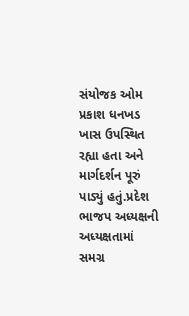સંયોજક ઓમ પ્રકાશ ધનખડ ખાસ ઉપસ્થિત રહ્યા હતા અને માર્ગદર્શન પૂરું પાડ્યું હતું.પ્રદેશ ભાજપ અધ્યક્ષની અધ્યક્ષતામાં સમગ્ર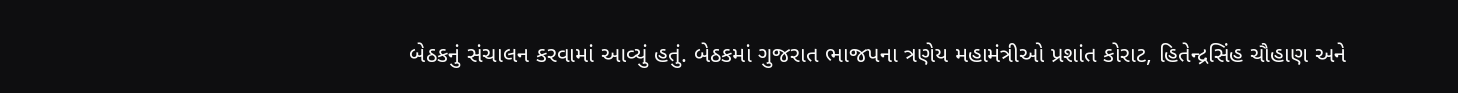બેઠકનું સંચાલન કરવામાં આવ્યું હતું. બેઠકમાં ગુજરાત ભાજપના ત્રણેય મહામંત્રીઓ પ્રશાંત કોરાટ, હિતેન્દ્રસિંહ ચૌહાણ અને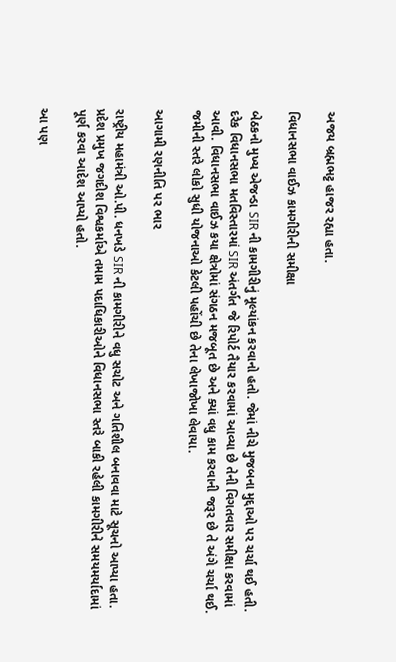અજય બ્રહ્મભટ્ટ હાજર રહ્યા હતા.

વિધાનસભા વાઈઝ કામગીરીની સમીક્ષા

બેઠકનો મુખ્ય એજન્ડા SIR ની કામગીરીનું મૂલ્યાંકન કરવાનો હતો. જેમાં નીચે મુજબના મુદ્દાઓ પર ચર્ચા થઈ હતી. દરેક વિધાનસભા મતવિસ્તારમાં SIR અંતર્ગત જે રિપોર્ટ તૈયાર કરવામાં આવ્યા છે તેની વિગતવાર સમીક્ષા કરવામાં આવી. વિધાનસભા વાઈઝ કયા ક્ષેત્રોમાં સંગઠન મજબૂત છે અને ક્યાં વધુ કામ કરવાની જરૂર છે તે અંગે ચર્ચા થઈ. જમીની સ્તરે લોકો સુધી યોજનાઓ કેટલી પહોંચી છે તેના લેખાજોખા લેવાયા.

આગામી રણનીતિ પર ભાર

રાષ્ટ્રીય મહામંત્રી ઓ.પી. ધનખડે SIR ની કામગીરીને વધુ સચોટ અને ગતિશીલ બનાવવા માટે સૂચનો આપ્યા હતા. પ્રદેશ પ્રમુખ જગદીશ વિશ્વકર્માએ તમામ પદાધિકારીઓને વિધાનસભા સ્તરે બાકી રહેલી કામગીરીને સમયમર્યાદામાં પૂર્ણ કરવા આદેશ આપ્યો હતો.

આ પણ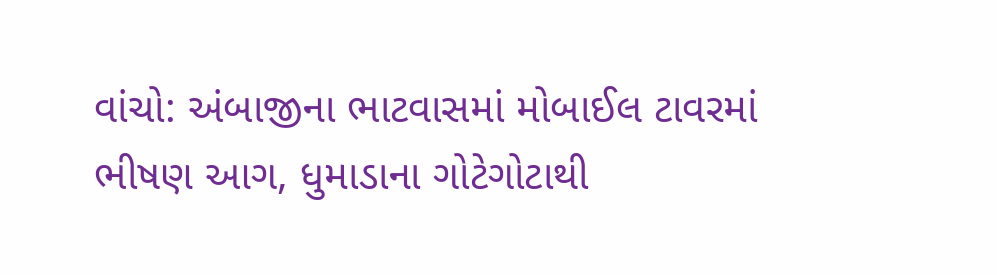વાંચો: અંબાજીના ભાટવાસમાં મોબાઈલ ટાવરમાં ભીષણ આગ, ધુમાડાના ગોટેગોટાથી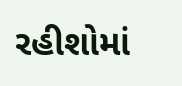રહીશોમાં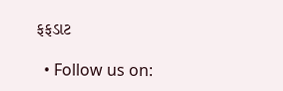ફફડાટ

  • Follow us on: